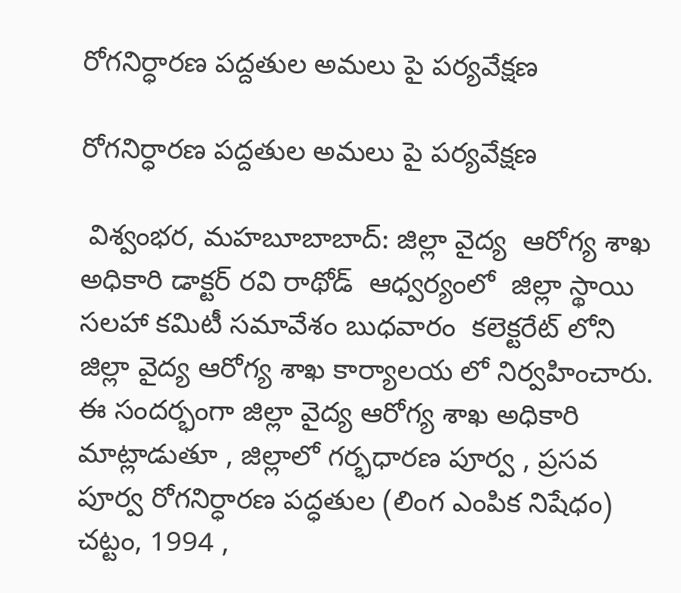రోగనిర్ధారణ పద్దతుల అమలు పై పర్యవేక్షణ

రోగనిర్ధారణ పద్దతుల అమలు పై పర్యవేక్షణ

 విశ్వంభర, మహబూబాబాద్: జిల్లా వైద్య  ఆరోగ్య శాఖ అధికారి డాక్టర్ రవి రాథోడ్  ఆధ్వర్యంలో  జిల్లా స్థాయి సలహా కమిటీ సమావేశం బుధవారం  కలెక్టరేట్ లోని జిల్లా వైద్య ఆరోగ్య శాఖ కార్యాలయ లో నిర్వహించారు.     ఈ సందర్భంగా జిల్లా వైద్య ఆరోగ్య శాఖ అధికారి మాట్లాడుతూ , జిల్లాలో గర్భధారణ పూర్వ , ప్రసవ పూర్వ రోగనిర్ధారణ పద్ధతుల (లింగ ఎంపిక నిషేధం) చట్టం, 1994 ,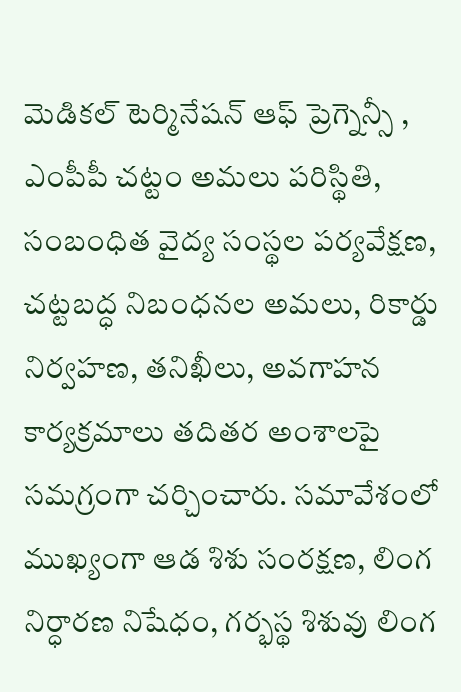మెడికల్ టెర్మినేషన్ ఆఫ్ ప్రెగ్నెన్సీ , ఎంపీపీ చట్టం అమలు పరిస్థితి, సంబంధిత వైద్య సంస్థల పర్యవేక్షణ, చట్టబద్ధ నిబంధనల అమలు, రికార్డు నిర్వహణ, తనిఖీలు, అవగాహన కార్యక్రమాలు తదితర అంశాలపై సమగ్రంగా చర్చించారు. సమావేశంలో ముఖ్యంగా ఆడ శిశు సంరక్షణ, లింగ నిర్ధారణ నిషేధం, గర్భస్థ శిశువు లింగ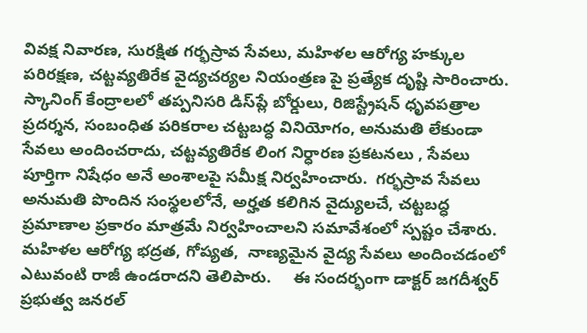వివక్ష నివారణ, సురక్షిత గర్భస్రావ సేవలు, మహిళల ఆరోగ్య హక్కుల పరిరక్షణ, చట్టవ్యతిరేక వైద్యచర్యల నియంత్రణ పై ప్రత్యేక దృష్టి సారించారు.  స్కానింగ్ కేంద్రాలలో తప్పనిసరి డిస్‌ప్లే బోర్డులు, రిజిస్ట్రేషన్ ధృవపత్రాల ప్రదర్శన, సంబంధిత పరికరాల చట్టబద్ధ వినియోగం, అనుమతి లేకుండా సేవలు అందించరాదు, చట్టవ్యతిరేక లింగ నిర్ధారణ ప్రకటనలు , సేవలు పూర్తిగా నిషేధం అనే అంశాలపై సమీక్ష నిర్వహించారు.  గర్భస్రావ సేవలు అనుమతి పొందిన సంస్థలలోనే, అర్హత కలిగిన వైద్యులచే, చట్టబద్ధ ప్రమాణాల ప్రకారం మాత్రమే నిర్వహించాలని సమావేశంలో స్పష్టం చేశారు. మహిళల ఆరోగ్య భద్రత, గోప్యత,  నాణ్యమైన వైద్య సేవలు అందించడంలో ఎటువంటి రాజీ ఉండరాదని తెలిపారు.     ఈ సందర్భంగా డాక్టర్ జగదీశ్వర్ ప్రభుత్వ జనరల్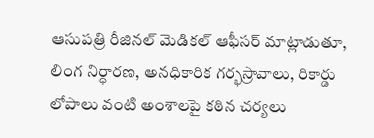ఆసుపత్రి రీజినల్ మెడికల్ ఆఫీసర్ మాట్లాడుతూ, లింగ నిర్ధారణ, అనధికారిక గర్భస్రావాలు, రికార్డు లోపాలు వంటి అంశాలపై కఠిన చర్యలు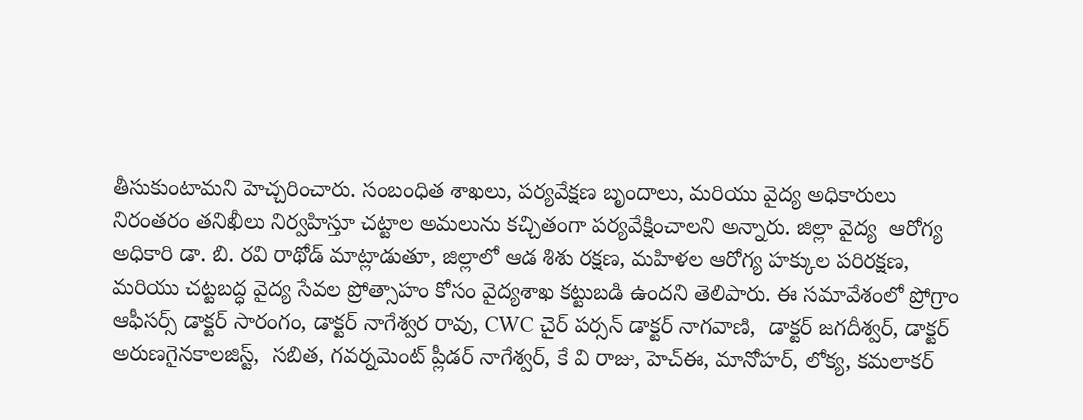తీసుకుంటామని హెచ్చరించారు. సంబంధిత శాఖలు, పర్యవేక్షణ బృందాలు, మరియు వైద్య అధికారులు నిరంతరం తనిఖీలు నిర్వహిస్తూ చట్టాల అమలును కచ్చితంగా పర్యవేక్షించాలని అన్నారు. జిల్లా వైద్య  ఆరోగ్య అధికారి డా. బి. రవి రాథోడ్ మాట్లాడుతూ, జిల్లాలో ఆడ శిశు రక్షణ, మహిళల ఆరోగ్య హక్కుల పరిరక్షణ, మరియు చట్టబద్ధ వైద్య సేవల ప్రోత్సాహం కోసం వైద్యశాఖ కట్టుబడి ఉందని తెలిపారు. ఈ సమావేశంలో ప్రోగ్రాం ఆఫీసర్స్ డాక్టర్ సారంగం, డాక్టర్ నాగేశ్వర రావు, CWC చైర్ పర్సన్ డాక్టర్ నాగవాణి,  డాక్టర్ జగదీశ్వర్, డాక్టర్  అరుణగైనకాలజిస్ట్,  సబిత, గవర్నమెంట్ ప్లీడర్ నాగేశ్వర్, కే వి రాజు, హెచ్‌ఈ, మానోహర్, లోక్య, కమలాకర్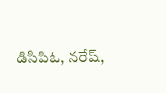డిసిపిఓ, నరేష్,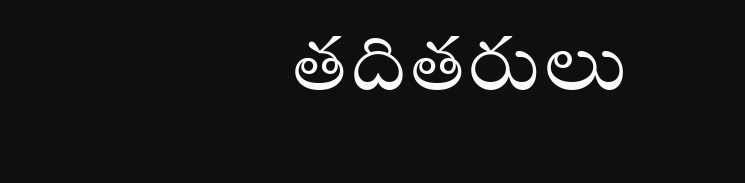తదితరులు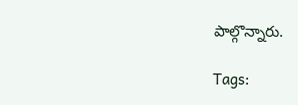పాల్గొన్నారు.

Tags: